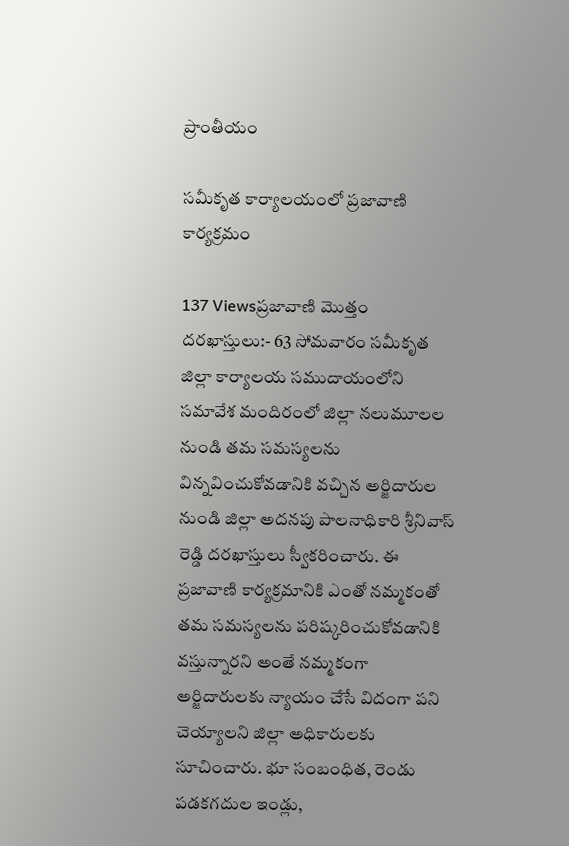ప్రాంతీయం

సమీకృత కార్యాలయంలో ప్రజావాణి కార్యక్రమం

137 Viewsప్రజావాణి మొత్తం దరఖాస్తులు:- 63 సోమవారం సమీకృత జిల్లా కార్యాలయ సముదాయంలోని సమావేశ మందిరంలో జిల్లా నలుమూలల నుండి తమ సమస్యలను విన్నవించుకోవడానికి వచ్చిన అర్జిదారుల నుండి జిల్లా అదనపు పాలనాధికారి శ్రీనివాస్ రెడ్డి దరఖాస్తులు స్వీకరించారు. ఈ ప్రజావాణి కార్యక్రమానికి ఎంతో నమ్మకంతో తమ సమస్యలను పరిష్కరించుకోవడానికి వస్తున్నారని అంతే నమ్మకంగా అర్జిదారులకు న్యాయం చేసే విదంగా పని చెయ్యాలని జిల్లా అధికారులకు సూచించారు. భూ సంబంధిత, రెండు పడకగదుల ఇండ్లు,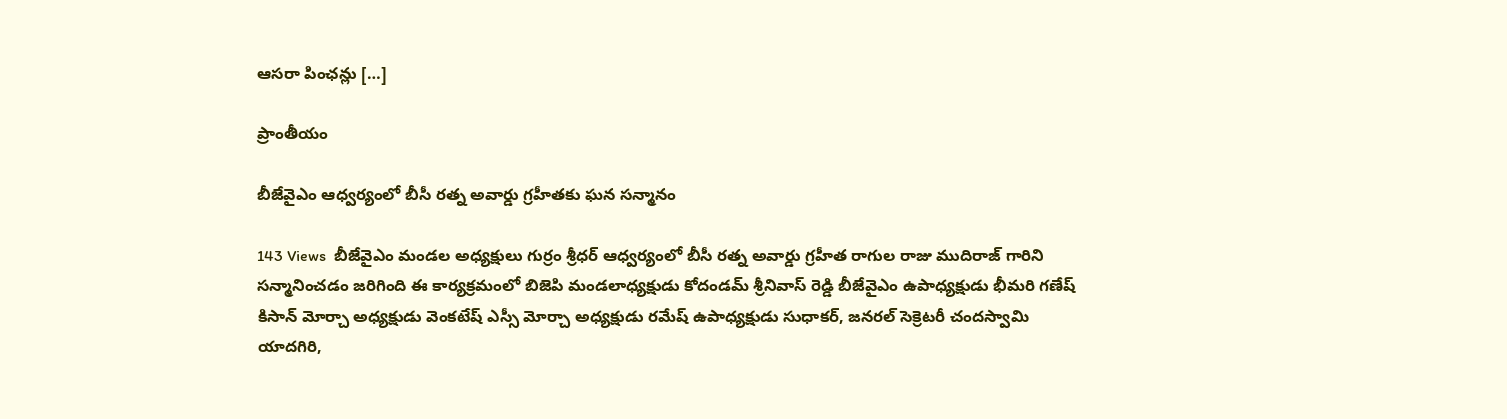ఆసరా పింఛన్లు […]

ప్రాంతీయం

బీజేవైఎం ఆధ్వర్యంలో బీసీ రత్న అవార్డు గ్రహీతకు ఘన సన్మానం

143 Views  బీజేవైఎం మండల అధ్యక్షులు గుర్రం శ్రీధర్ ఆధ్వర్యంలో బీసీ రత్న అవార్డు గ్రహీత రాగుల రాజు ముదిరాజ్ గారిని సన్మానించడం జరిగింది ఈ కార్యక్రమంలో బిజెపి మండలాధ్యక్షుడు కోదండమ్ శ్రీనివాస్ రెడ్డి బీజేవైఎం ఉపాధ్యక్షుడు భీమరి గణేష్ కిసాన్ మోర్చా అధ్యక్షుడు వెంకటేష్ ఎస్సీ మోర్చా అధ్యక్షుడు రమేష్ ఉపాధ్యక్షుడు సుధాకర్, జనరల్ సెక్రెటరీ చందస్వామి యాదగిరి,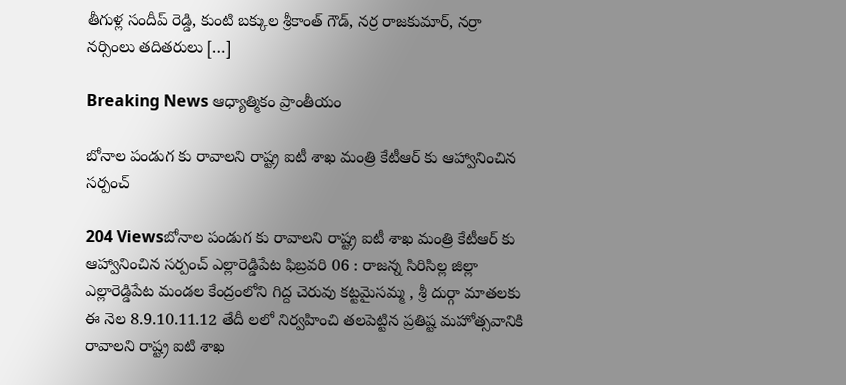తీగుళ్ల సందీప్ రెడ్డి, కుంటి బక్కుల శ్రీకాంత్ గౌడ్, నర్ర రాజకుమార్, నర్రా నర్సింలు తదితరులు […]

Breaking News ఆధ్యాత్మికం ప్రాంతీయం

బోనాల పండుగ కు రావాలని రాష్ట్ర ఐటీ శాఖ మంత్రి కేటీఆర్ కు ఆహ్వానించిన సర్పంచ్

204 Viewsబోనాల పండుగ కు రావాలని రాష్ట్ర ఐటీ శాఖ మంత్రి కేటీఆర్ కు ఆహ్వానించిన సర్పంచ్ ఎల్లారెడ్డిపేట ఫిబ్రవరి 06 : రాజన్న సిరిసిల్ల జిల్లా ఎల్లారెడ్డిపేట మండల కేంద్రంలోని గిద్ద చెరువు కట్టమైసమ్మ , శ్రీ దుర్గా మాతలకు ఈ నెల 8.9.10.11.12 తేదీ లలో నిర్వహించి తలపెట్టిన ప్రతిష్ట మహోత్సవానికి రావాలని రాష్ట్ర ఐటి శాఖ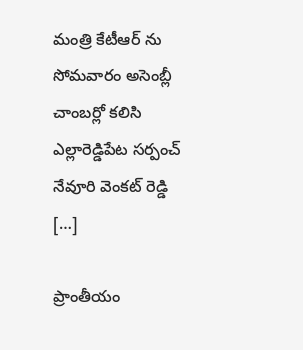మంత్రి కేటీఆర్ ను సోమవారం అసెంబ్లీ చాంబర్లో కలిసి ఎల్లారెడ్డిపేట సర్పంచ్ నేవూరి వెంకట్ రెడ్డి […]

ప్రాంతీయం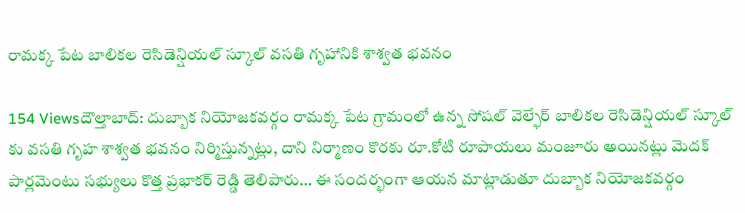రామక్క పేట బాలికల రెసిడెన్షియల్ స్కూల్ వసతి గృహానికి శాశ్వత భవనం

154 Viewsదౌల్తాబాద్: దుబ్బాక నియోజకవర్గం రామక్క పేట గ్రామంలో ఉన్న సోషల్ వెల్ఫేర్ బాలికల రెసిడెన్షియల్ స్కూల్ కు వసతి గృహ శాశ్వత భవనం నిర్మిస్తున్నట్లు, దాని నిర్మాణం కొరకు రూ.కోటి రూపాయలు మంజూరు అయినట్లు మెదక్ పార్లమెంటు సభ్యులు కొత్త ప్రభాకర్ రెడ్డి తెలిపారు… ఈ సందర్భంగా ఆయన మాట్లాడుతూ దుబ్బాక నియోజకవర్గం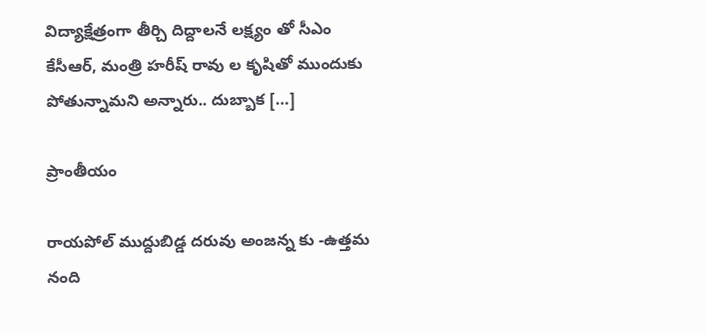విద్యాక్షేత్రంగా తీర్చి దిద్దాలనే లక్ష్యం తో సీఎం కేసీఆర్, మంత్రి హరీష్ రావు ల కృషితో ముందుకు పోతున్నామని అన్నారు.. దుబ్బాక […]

ప్రాంతీయం

రాయపోల్ ముద్దుబిడ్డ దరువు అంజన్న కు -ఉత్తమ నంది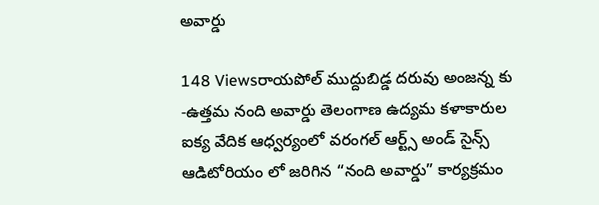అవార్డు

148 Viewsరాయపోల్ ముద్దుబిడ్డ దరువు అంజన్న కు -ఉత్తమ నంది అవార్డు తెలంగాణ ఉద్యమ కళాకారుల ఐక్య వేదిక ఆధ్వర్యంలో వరంగల్ ఆర్ట్స్ అండ్ సైన్స్ ఆడిటోరియం లో జరిగిన “నంది అవార్డు” కార్యక్రమం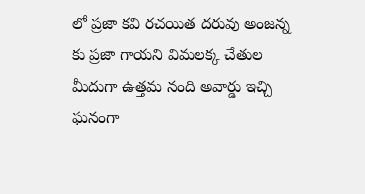లో ప్రజా కవి రచయిత దరువు అంజన్న కు ప్రజా గాయని విమలక్క చేతుల మీదుగా ఉత్తమ నంది అవార్డు ఇచ్చి ఘనంగా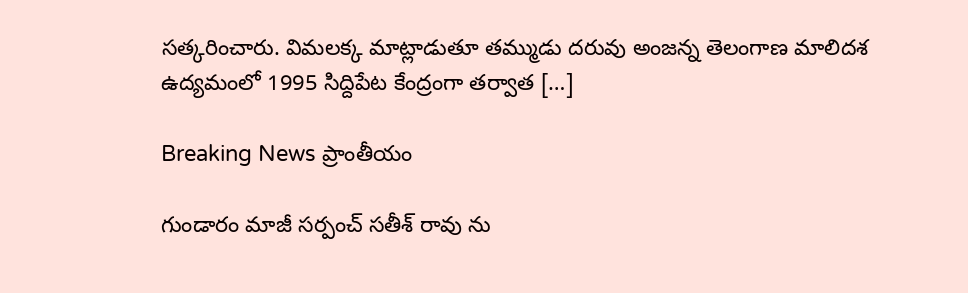సత్కరించారు. విమలక్క మాట్లాడుతూ తమ్ముడు దరువు అంజన్న తెలంగాణ మాలిదశ ఉద్యమంలో 1995 సిద్దిపేట కేంద్రంగా తర్వాత […]

Breaking News ప్రాంతీయం

గుండారం మాజీ సర్పంచ్ సతీశ్ రావు ను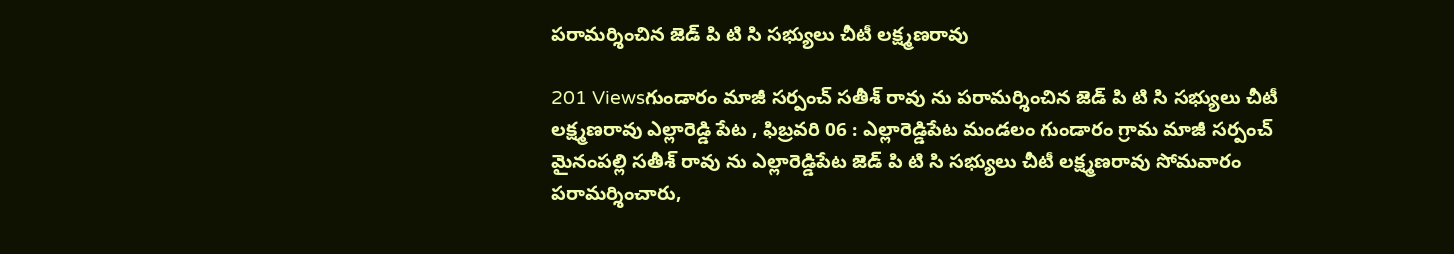పరామర్శించిన జెడ్ పి టి సి సభ్యులు చీటీ లక్ష్మణరావు

201 Viewsగుండారం మాజీ సర్పంచ్ సతీశ్ రావు ను పరామర్శించిన జెడ్ పి టి సి సభ్యులు చీటీ లక్ష్మణరావు ఎల్లారెడ్డి పేట , ఫిబ్రవరి 06 : ఎల్లారెడ్డిపేట మండలం గుండారం గ్రామ మాజీ సర్పంచ్ మైనంపల్లి సతీశ్ రావు ను ఎల్లారెడ్డిపేట జెడ్ పి టి సి సభ్యులు చీటీ లక్ష్మణరావు సోమవారం పరామర్శించారు,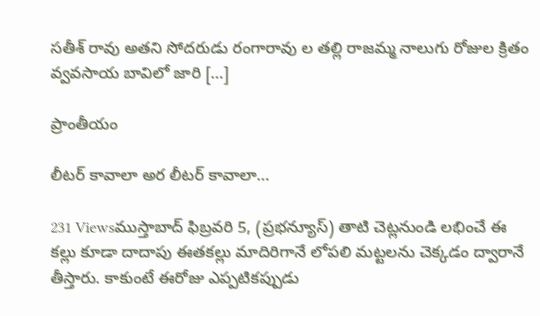సతీశ్ రావు అతని సోదరుడు రంగారావు ల తల్లి రాజమ్మ నాలుగు రోజుల క్రితం వ్వవసాయ బావిలో జారి […]

ప్రాంతీయం

లీటర్ కావాలా అర లీటర్ కావాలా…

231 Viewsముస్తాబాద్ ఫిబ్రవరి 5, (ప్రభన్యూస్) తాటి చెట్లనుండి లభించే ఈ కల్లు కూడా దాదాపు ఈతకల్లు మాదిరిగానే లోపలి మట్టలను చెక్కడం ద్వారానే తీస్తారు. కాకుంటే ఈరోజు ఎప్పటికప్పుడు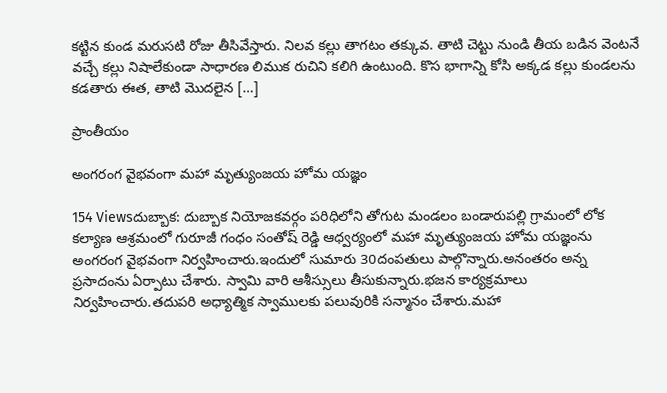కట్టిన కుండ మరుసటి రోజు తీసివేస్తారు. నిలవ కల్లు తాగటం తక్కువ. తాటి చెట్టు నుండి తీయ బడిన వెంటనే వచ్చే కల్లు నిషాలేకుండా సాధారణ లిముక రుచిని కలిగి ఉంటుంది. కొస భాగాన్ని కోసి అక్కడ కల్లు కుండలను కడతారు ఈత, తాటి మొదలైన […]

ప్రాంతీయం

అంగరంగ వైభవంగా మహా మృత్యుంజయ హోమ యజ్ఞం

154 Viewsదుబ్బాక: దుబ్బాక నియోజకవర్గం పరిధిలోని తోగుట మండలం బండారుపల్లి గ్రామంలో లోక కల్యాణ ఆశ్రమంలో గురూజీ గంధం సంతోష్ రెడ్డి ఆధ్వర్యంలో మహా మృత్యుంజయ హోమ యజ్ఞంను అంగరంగ వైభవంగా నిర్వహించారు.ఇందులో సుమారు 30దంపతులు పాల్గొన్నారు.అనంతరం అన్న ప్రసాదంను ఏర్పాటు చేశారు. స్వామి వారి ఆశీస్సులు తీసుకున్నారు.భజన కార్యక్రమాలు నిర్వహించారు.తదుపరి అధ్యాత్మిక స్వాములకు పలువురికి సన్మానం చేశారు.మహా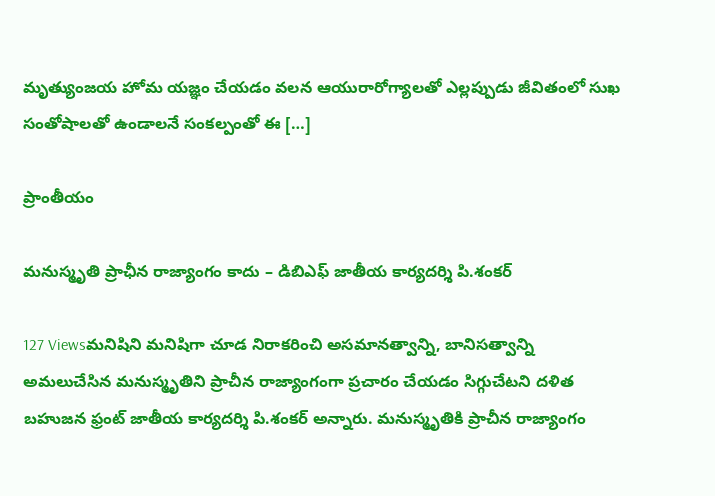మృత్యుంజయ హోమ యజ్ఞం చేయడం వలన ఆయురారోగ్యాలతో ఎల్లప్పుడు జీవితంలో సుఖ సంతోషాలతో ఉండాలనే సంకల్పంతో ఈ […]

ప్రాంతీయం

మనుస్మృతి ప్రాఛీన రాజ్యాంగం కాదు – డిబిఎఫ్ జాతీయ కార్యదర్శి పి.శంకర్

127 Viewsమనిషిని మనిషిగా చూడ నిరాకరించి అసమానత్వాన్ని, బానిసత్వాన్ని అమలుచేసిన మనుస్మృతిని ప్రాచీన రాజ్యాంగంగా ప్రచారం చేయడం సిగ్గుచేటని దళిత బహుజన ఫ్రంట్ జాతీయ కార్యదర్శి పి.శంకర్ అన్నారు. మనుస్మృతికి ప్రాచీన రాజ్యాంగం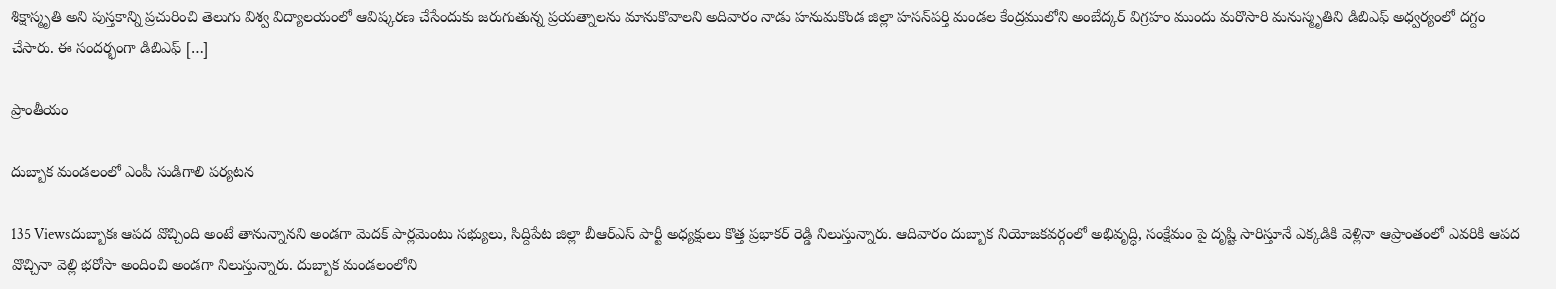శిక్షాస్మృతి అని పుస్తకాన్ని ప్రచురించి తెలుగు విశ్వ విద్యాలయంలో ఆవిష్కరణ చేసేందుకు జరుగుతున్న ప్రయత్నాలను మానుకొవాలని అదివారం నాడు హనుమకొండ జిల్లా హసన్‌పర్తి మండల కేంద్రములోని అంబేద్కర్ విగ్రహం ముందు మరొసారి మనుస్మృతిని డిబిఎఫ్ అధ్వర్యంలో దగ్దం చేసారు. ఈ సందర్భంగా డిబిఎఫ్ […]

ప్రాంతీయం

దుబ్బాక మండలంలో ఎంపీ సుడిగాలి పర్యటన

135 Viewsదుబ్బాకః ఆపద వొచ్చింది అంటే తానున్నానని అండగా మెదక్ పార్లమెంటు సభ్యులు, సిద్దిపేట జిల్లా బీఆర్ఎస్ పార్టీ అధ్యక్షులు కొత్త ప్రభాకర్ రెడ్డి నిలుస్తున్నారు. ఆదివారం దుబ్బాక నియోజకవర్గంలో అభివృద్ధి, సంక్షేమం పై దృష్టి సారిస్తూనే ఎక్కడికి వెళ్లినా ఆప్రాంతంలో ఎవరికి ఆపద వొచ్చినా వెల్లి భరోసా అందించి అండగా నిలుస్తున్నారు. దుబ్బాక మండలంలోని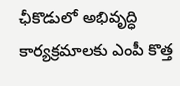ఛీకొడులో అభివృద్ధి కార్యక్రమాలకు ఎంపీ కొత్త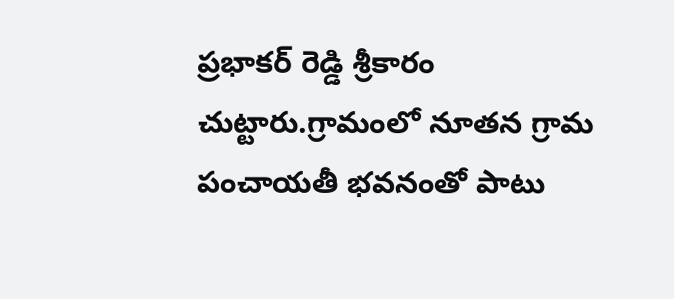ప్రభాకర్ రెడ్డి శ్రీకారం చుట్టారు.గ్రామంలో నూతన గ్రామ పంచాయతీ భవనంతో పాటు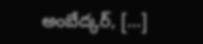అంబేద్కర్, […]